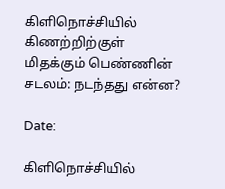கிளிநொச்சியில் கிணற்றிற்குள் மிதக்கும் பெண்ணின் சடலம்: நடந்தது என்ன?

Date:

கிளிநொச்சியில்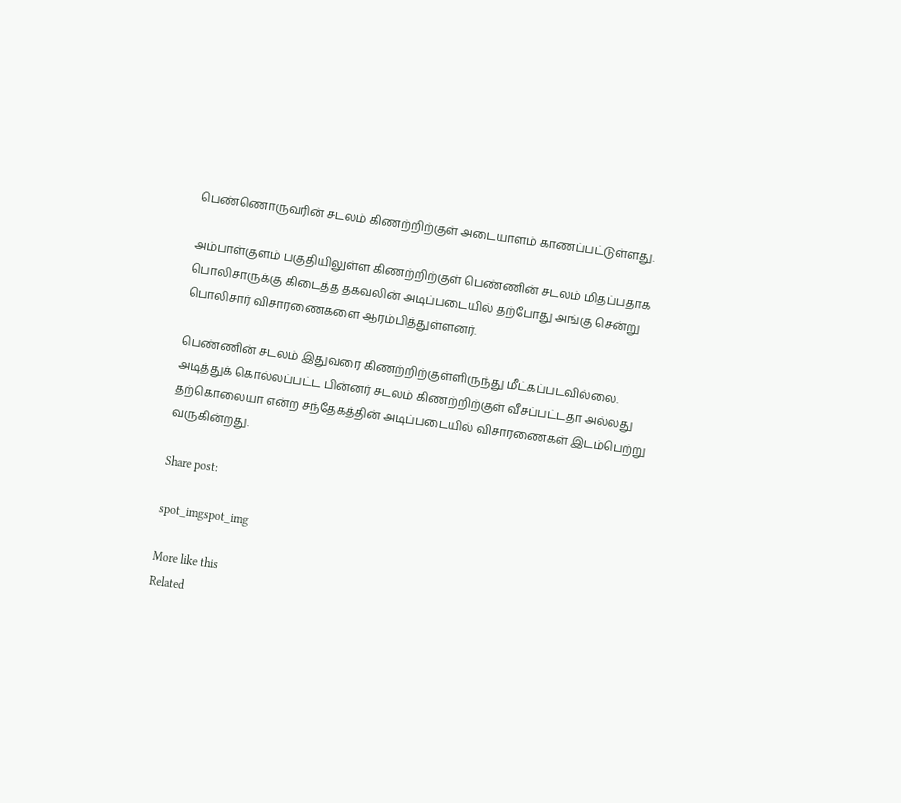பெண்ணொருவரின் சடலம் கிணற்றிற்குள் அடையாளம் காணப்பட்டுள்ளது.

அம்பாள்குளம் பகுதியிலுள்ள கிணற்றிற்குள் பெண்ணின் சடலம் மிதப்பதாக பொலிசாருக்கு கிடைத்த தகவலின் அடிப்படையில் தற்போது அங்கு சென்று பொலிசார் விசாரணைகளை ஆரம்பித்துள்ளனர்.

பெண்ணின் சடலம் இதுவரை கிணற்றிற்குள்ளிருந்து மீட்கப்படவில்லை. அடித்துக் கொல்லப்பட்ட பின்னர் சடலம் கிணற்றிற்குள் வீசப்பட்டதா அல்லது தற்கொலையா என்ற சந்தேகத்தின் அடிப்படையில் விசாரணைகள் இடம்பெற்று வருகின்றது.

Share post:

spot_imgspot_img

More like this
Related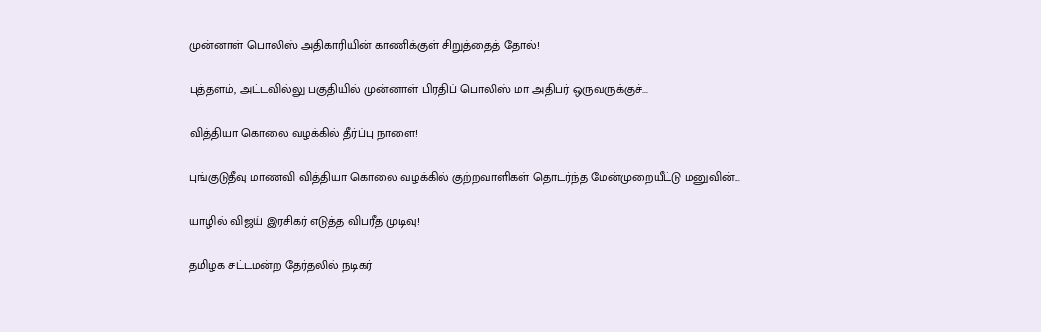முன்னாள் பொலிஸ் அதிகாரியின் காணிக்குள் சிறுத்தைத் தோல்!

புத்தளம், அட்டவில்லு பகுதியில் முன்னாள் பிரதிப் பொலிஸ் மா அதிபர் ஒருவருக்குச்...

வித்தியா கொலை வழக்கில் தீர்ப்பு நாளை!

புங்குடுதீவு மாணவி வித்தியா கொலை வழக்கில் குற்றவாளிகள் தொடர்ந்த மேன்முறையீட்டு மனுவின்...

யாழில் விஜய் இரசிகர் எடுத்த விபரீத முடிவு!

தமிழக சட்டமன்ற தேர்தலில் நடிகர்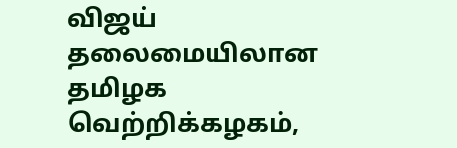விஜய் தலைமையிலான தமிழக வெற்றிக்கழகம்,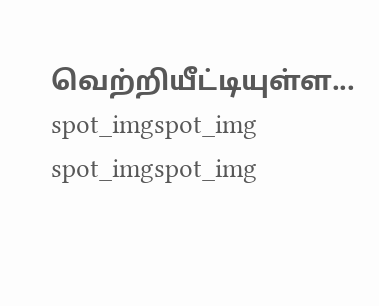வெற்றியீட்டியுள்ள...
spot_imgspot_img
spot_imgspot_img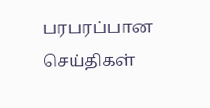பரபரப்பான செய்திகள்